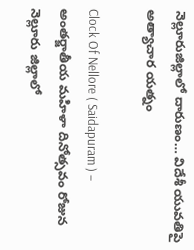నెల్లూరుజిల్లాలో దారుణం… విదేశీ యువతిపై అత్యాచార యత్నం

Clock Of Nellore ( Saidapuram ) – అంతర్జాతీయ మహిళా దినోత్సవం రోజున నెల్లూరు జిల్లాలో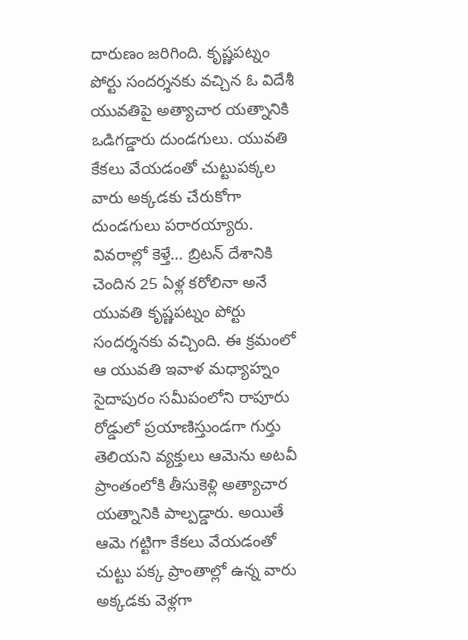దారుణం జరిగింది. కృష్ణపట్నం పోర్టు సందర్శనకు వచ్చిన ఓ విదేశీ యువతిపై అత్యాచార యత్నానికి ఒడిగడ్డారు దుండగులు. యువతి కేకలు వేయడంతో చుట్టుపక్కల వారు అక్కడకు చేరుకోగా దుండగులు పరారయ్యారు. వివరాల్లో కెళ్తే… బ్రిటన్ దేశానికి చెందిన 25 ఏళ్ల కరోలినా అనే యువతి కృష్ణపట్నం పోర్టు సందర్శనకు వచ్చింది. ఈ క్రమంలో ఆ యువతి ఇవాళ మధ్యాహ్నం సైదాపురం సమీపంలోని రాపూరు రోడ్డులో ప్రయాణిస్తుండగా గుర్తు తెలియని వ్యక్తులు ఆమెను అటవీ ప్రాంతంలోకి తీసుకెళ్లి అత్యాచార యత్నానికి పాల్పడ్డారు. అయితే ఆమె గట్టిగా కేకలు వేయడంతో చుట్టు పక్క ప్రాంతాల్లో ఉన్న వారు అక్కడకు వెళ్లగా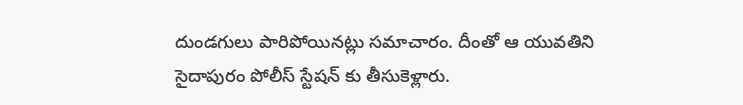దుండగులు పారిపోయినట్లు సమాచారం. దీంతో ఆ యువతిని సైదాపురం పోలీస్ స్టేషన్ కు తీసుకెళ్లారు.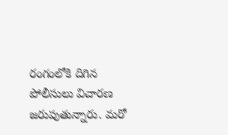రంగంలోకి దిగిన పోలీసులు విచారణ జరుపుతున్నారు. మరో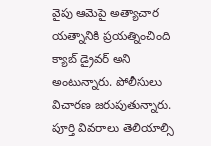వైపు ఆమెపై అత్యాచార యత్నానికి ప్రయత్నించింది క్యాబ్ డ్రైవర్ అని అంటున్నారు. పోలీసులు విచారణ జరుపుతున్నారు. పూర్తి వివరాలు తెలియాల్సి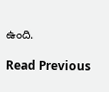ఉంది.

Read Previous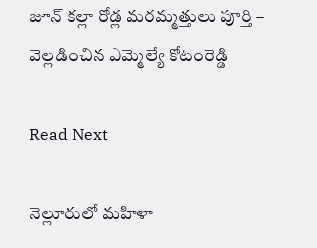జూన్ కల్లా రోడ్ల మరమ్మత్తులు పూర్తి – వెల్లడించిన ఎమ్మెల్యే కోటంరెడ్డి

Read Next

నెల్లూరులో మహిళా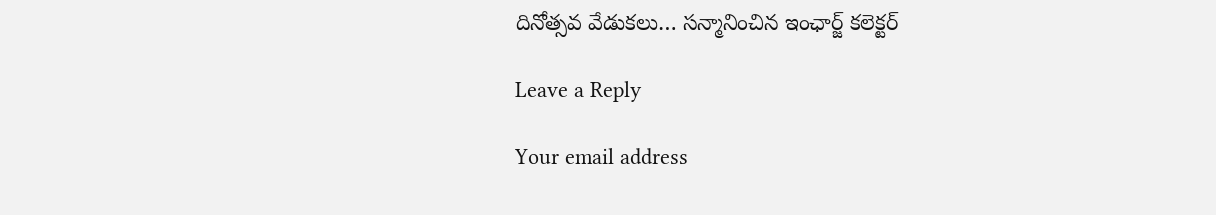దినోత్సవ వేడుకలు… సన్మానించిన ఇంఛార్జ్ కలెక్టర్

Leave a Reply

Your email address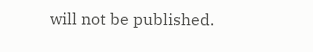will not be published.